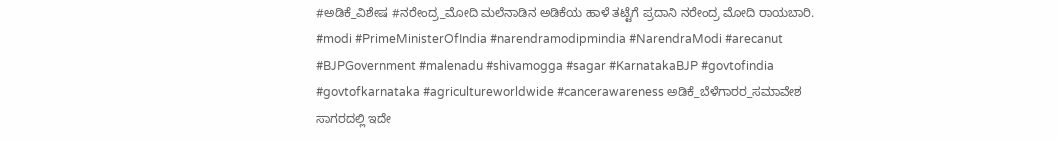#ಅಡಿಕೆ_ವಿಶೇಷ #ನರೇಂದ್ರ_ಮೋದಿ ಮಲೆನಾಡಿನ ಅಡಿಕೆಯ ಹಾಳೆ ತಟ್ಟೆಗೆ ಪ್ರದಾನಿ ನರೇಂದ್ರ ಮೋದಿ ರಾಯಬಾರಿ. #modi #PrimeMinisterOfIndia #narendramodipmindia #NarendraModi #arecanut #BJPGovernment #malenadu #shivamogga #sagar #KarnatakaBJP #govtofindia #govtofkarnataka #agricultureworldwide #cancerawareness ಅಡಿಕೆ_ಬೆಳೆಗಾರರ_ಸಮಾವೇಶ ಸಾಗರದಲ್ಲಿ ಇದೇ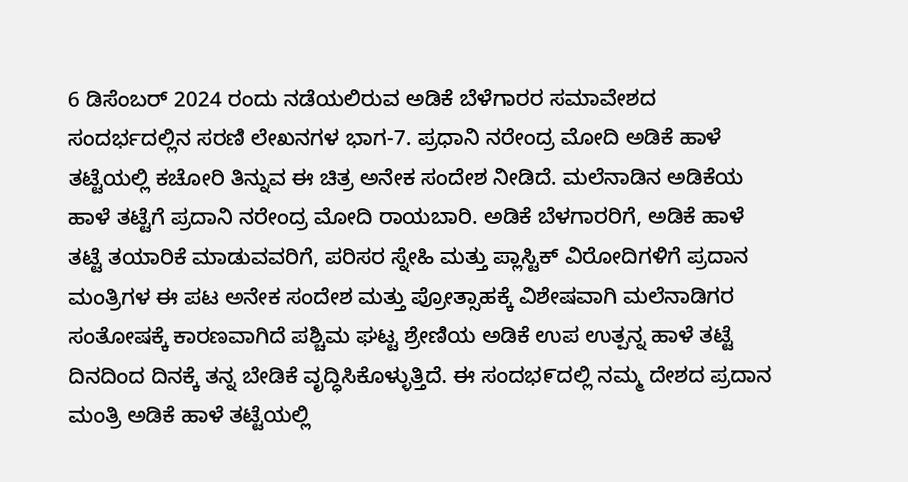6 ಡಿಸೆಂಬರ್ 2024 ರಂದು ನಡೆಯಲಿರುವ ಅಡಿಕೆ ಬೆಳೆಗಾರರ ಸಮಾವೇಶದ ಸಂದರ್ಭದಲ್ಲಿನ ಸರಣಿ ಲೇಖನಗಳ ಭಾಗ-7. ಪ್ರಧಾನಿ ನರೇಂದ್ರ ಮೋದಿ ಅಡಿಕೆ ಹಾಳೆ ತಟ್ಟೆಯಲ್ಲಿ ಕಚೋರಿ ತಿನ್ನುವ ಈ ಚಿತ್ರ ಅನೇಕ ಸಂದೇಶ ನೀಡಿದೆ. ಮಲೆನಾಡಿನ ಅಡಿಕೆಯ ಹಾಳೆ ತಟ್ಟೆಗೆ ಪ್ರದಾನಿ ನರೇಂದ್ರ ಮೋದಿ ರಾಯಬಾರಿ. ಅಡಿಕೆ ಬೆಳಗಾರರಿಗೆ, ಅಡಿಕೆ ಹಾಳೆ ತಟ್ಟೆ ತಯಾರಿಕೆ ಮಾಡುವವರಿಗೆ, ಪರಿಸರ ಸ್ನೇಹಿ ಮತ್ತು ಪ್ಲಾಸ್ಟಿಕ್ ವಿರೋದಿಗಳಿಗೆ ಪ್ರದಾನ ಮಂತ್ರಿಗಳ ಈ ಪಟ ಅನೇಕ ಸಂದೇಶ ಮತ್ತು ಪ್ರೋತ್ಸಾಹಕ್ಕೆ ವಿಶೇಷವಾಗಿ ಮಲೆನಾಡಿಗರ ಸಂತೋಷಕ್ಕೆ ಕಾರಣವಾಗಿದೆ ಪಶ್ಚಿಮ ಘಟ್ಟ ಶ್ರೇಣಿಯ ಅಡಿಕೆ ಉಪ ಉತ್ಪನ್ನ ಹಾಳೆ ತಟ್ಟೆ ದಿನದಿಂದ ದಿನಕ್ಕೆ ತನ್ನ ಬೇಡಿಕೆ ವೃದ್ಧಿಸಿಕೊಳ್ಳುತ್ತಿದೆ. ಈ ಸಂದಭ೯ದಲ್ಲಿ ನಮ್ಮ ದೇಶದ ಪ್ರದಾನ ಮಂತ್ರಿ ಅಡಿಕೆ ಹಾಳೆ ತಟ್ಟೆಯಲ್ಲಿ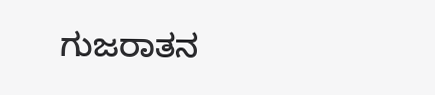ಗುಜರಾತನ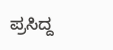ಪ್ರಸಿದ್ದ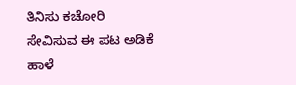ತಿನಿಸು ಕಚೋರಿ ಸೇವಿಸುವ ಈ ಪಟ ಅಡಿಕೆ ಹಾಳೆ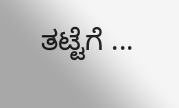ತಟ್ಟೆಗೆ ...